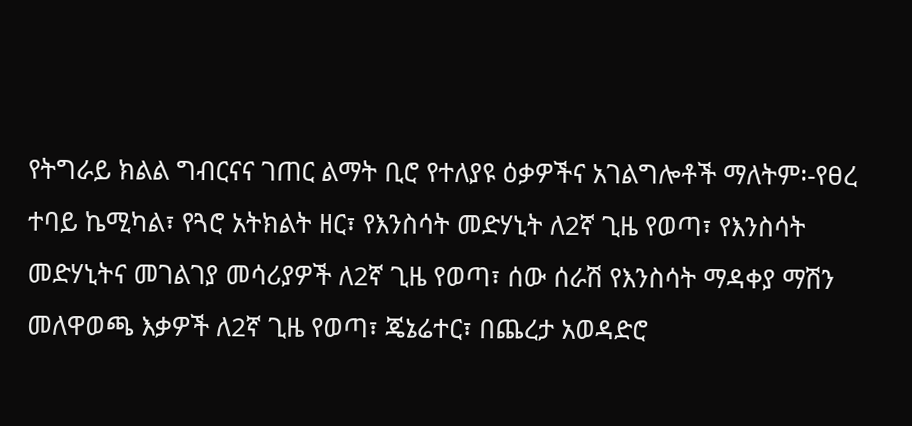የትግራይ ክልል ግብርናና ገጠር ልማት ቢሮ የተለያዩ ዕቃዎችና አገልግሎቶች ማለትም፡-የፀረ ተባይ ኬሚካል፣ የጓሮ አትክልት ዘር፣ የእንስሳት መድሃኒት ለ2ኛ ጊዜ የወጣ፣ የእንስሳት መድሃኒትና መገልገያ መሳሪያዎች ለ2ኛ ጊዜ የወጣ፣ ሰው ሰራሽ የእንስሳት ማዳቀያ ማሽን መለዋወጫ እቃዎች ለ2ኛ ጊዜ የወጣ፣ ጄኔሬተር፣ በጨረታ አወዳድሮ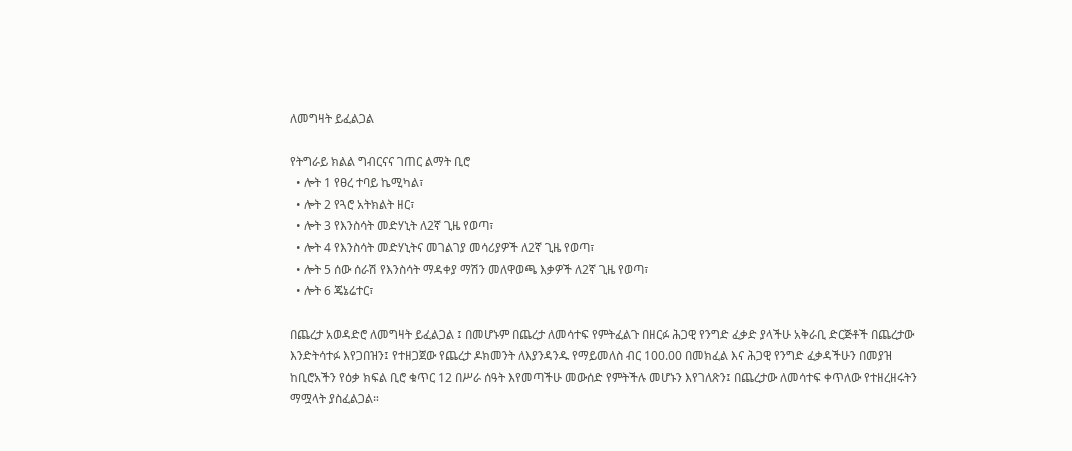ለመግዛት ይፈልጋል

የትግራይ ክልል ግብርናና ገጠር ልማት ቢሮ
  • ሎት 1 የፀረ ተባይ ኬሚካል፣
  • ሎት 2 የጓሮ አትክልት ዘር፣
  • ሎት 3 የእንስሳት መድሃኒት ለ2ኛ ጊዜ የወጣ፣
  • ሎት 4 የእንስሳት መድሃኒትና መገልገያ መሳሪያዎች ለ2ኛ ጊዜ የወጣ፣
  • ሎት 5 ሰው ሰራሽ የእንስሳት ማዳቀያ ማሽን መለዋወጫ እቃዎች ለ2ኛ ጊዜ የወጣ፣
  • ሎት 6 ጄኔሬተር፣

በጨረታ አወዳድሮ ለመግዛት ይፈልጋል ፤ በመሆኑም በጨረታ ለመሳተፍ የምትፈልጉ በዘርፉ ሕጋዊ የንግድ ፈቃድ ያላችሁ አቅራቢ ድርጅቶች በጨረታው እንድትሳተፉ እየጋበዝን፤ የተዘጋጀው የጨረታ ዶክመንት ለእያንዳንዱ የማይመለስ ብር 100.00 በመክፈል እና ሕጋዊ የንግድ ፈቃዳችሁን በመያዝ ከቢሮአችን የዕቃ ክፍል ቢሮ ቁጥር 12 በሥራ ሰዓት እየመጣችሁ መውሰድ የምትችሉ መሆኑን እየገለጽን፤ በጨረታው ለመሳተፍ ቀጥለው የተዘረዘሩትን ማሟላት ያስፈልጋል።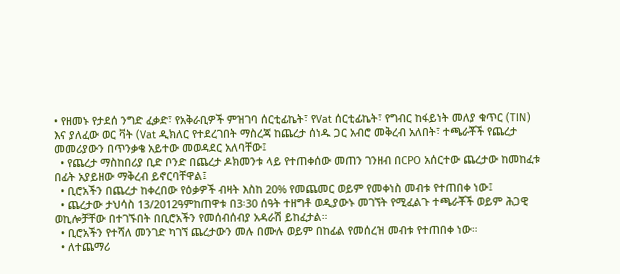• የዘመኑ የታደሰ ንግድ ፈቃድ፣ የአቅራቢዎች ምዝገባ ሰርቲፊኬት፣ የVat ሰርቲፊኬት፣ የግብር ከፋይነት መለያ ቁጥር (TIN) እና ያለፈው ወር ቫት (Vat ዲክለር የተደረገበት ማስረጃ ከጨረታ ሰነዱ ጋር አብሮ መቅረብ አለበት፣ ተጫራቾች የጨረታ መመሪያውን በጥንቃቄ አይተው መወዳደር አለባቸው፤
  • የጨረታ ማስከበሪያ ቢድ ቦንድ በጨረታ ዶክመንቱ ላይ የተጠቀሰው መጠን ገንዘብ በCPO አሰርተው ጨረታው ከመከፈቱ በፊት አያይዘው ማቅረብ ይኖርባቸዋል፤
  • ቢሮአችን በጨረታ ከቀረበው የዕቃዎች ብዛት እስከ 20% የመጨመር ወይም የመቀነስ መብቱ የተጠበቀ ነው፤
  • ጨረታው ታህሳስ 13/2012ዓምከጠዋቱ በ3፡30 ሰዓት ተዘግቶ ወዲያውኑ መገኘት የሚፈልጉ ተጫራቾች ወይም ሕጋዊ ወኪሎቻቸው በተገኙበት በቢሮአችን የመሰብሰብያ አዳራሽ ይከፈታል።
  • ቢሮአችን የተሻለ መንገድ ካገኘ ጨረታውን መሉ በሙሉ ወይም በከፊል የመሰረዝ መብቱ የተጠበቀ ነው።
  • ለተጨማሪ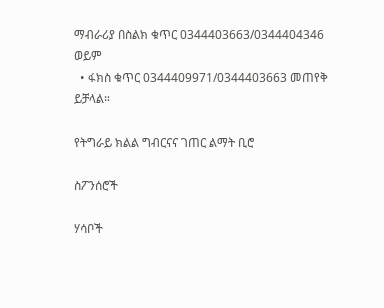ማብራሪያ በስልክ ቁጥር 0344403663/0344404346 ወይም
  • ፋክስ ቁጥር 0344409971/0344403663 መጠየቅ ይቻላል።

የትግራይ ክልል ግብርናና ገጠር ልማት ቢሮ

ስፖንሰሮች

ሃሳቦች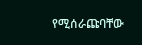የሚሰራጩባቸው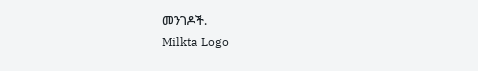መንገዶች.
Milkta Logo